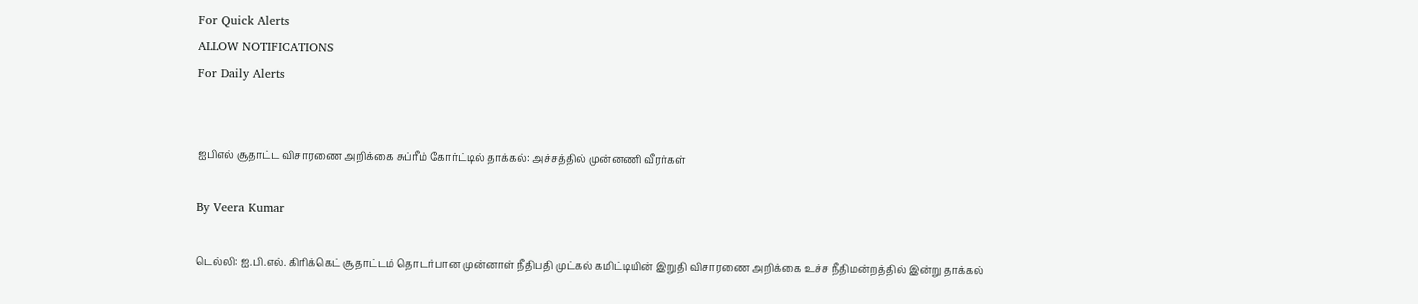For Quick Alerts
ALLOW NOTIFICATIONS
For Daily Alerts


ஐபிஎல் சூதாட்ட விசாரணை அறிக்கை சுப்ரீம் கோர்ட்டில் தாக்கல்: அச்சத்தில் முன்னணி வீரர்கள்

By Veera Kumar

டெல்லி: ஐ.பி.எல். கிரிக்கெட் சூதாட்டம் தொடர்பான முன்னாள் நீதிபதி முட்கல் கமிட்டியின் இறுதி விசாரணை அறிக்கை உச்ச நீதிமன்றத்தில் இன்று தாக்கல்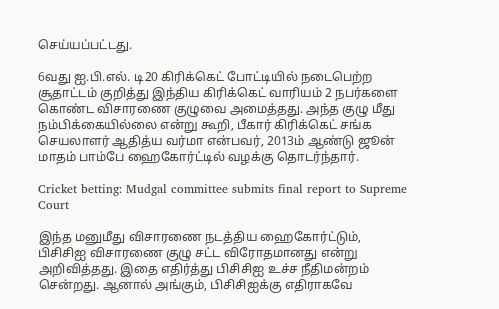செய்யப்பட்டது.

6வது ஐ.பி.எல். டி20 கிரிக்கெட் போட்டியில் நடைபெற்ற சூதாட்டம் குறித்து இந்திய கிரிக்கெட் வாரியம் 2 நபர்களை கொண்ட விசாரணை குழுவை அமைத்தது. அந்த குழு மீது நம்பிக்கையில்லை என்று கூறி, பீகார் கிரிக்கெட் சங்க செயலாளர் ஆதித்ய வர்மா என்பவர், 2013ம் ஆண்டு ஜூன் மாதம் பாம்பே ஹைகோர்ட்டில் வழக்கு தொடர்ந்தார்.

Cricket betting: Mudgal committee submits final report to Supreme Court

இந்த மனுமீது விசாரணை நடத்திய ஹைகோர்ட்டும், பிசிசிஐ விசாரணை குழு சட்ட விரோதமானது என்று அறிவித்தது. இதை எதிர்த்து பிசிசிஐ உச்ச நீதிமன்றம் சென்றது. ஆனால் அங்கும், பிசிசிஐக்கு எதிராகவே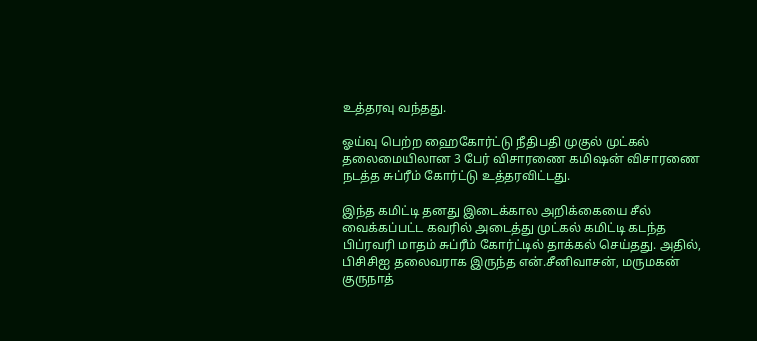உத்தரவு வந்தது.

ஓய்வு பெற்ற ஹைகோர்ட்டு நீதிபதி முகுல் முட்கல் தலைமையிலான 3 பேர் விசாரணை கமிஷன் விசாரணை நடத்த சுப்ரீம் கோர்ட்டு உத்தரவிட்டது.

இந்த கமிட்டி தனது இடைக்கால அறிக்கையை சீல் வைக்கப்பட்ட கவரில் அடைத்து முட்கல் கமிட்டி கடந்த பிப்ரவரி மாதம் சுப்ரீம் கோர்ட்டில் தாக்கல் செய்தது. அதில், பிசிசிஐ தலைவராக இருந்த என்.சீனிவாசன், மருமகன் குருநாத்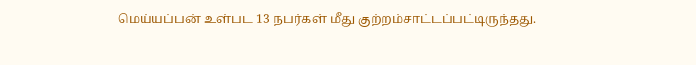மெய்யப்பன் உள்பட 13 நபர்கள் மீது குற்றம்சாட்டப்பட்டிருந்தது.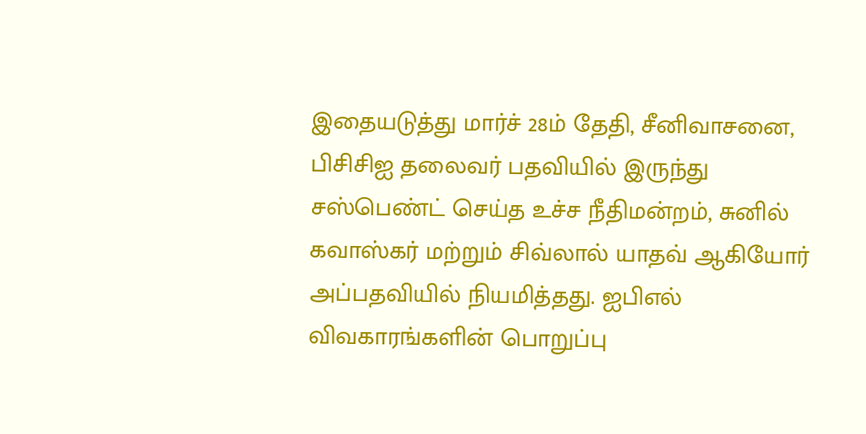இதையடுத்து மார்ச் 28ம் தேதி, சீனிவாசனை, பிசிசிஐ தலைவர் பதவியில் இருந்து சஸ்பெண்ட் செய்த உச்ச நீதிமன்றம், சுனில் கவாஸ்கர் மற்றும் சிவ்லால் யாதவ் ஆகியோர் அப்பதவியில் நியமித்தது. ஐபிஎல் விவகாரங்களின் பொறுப்பு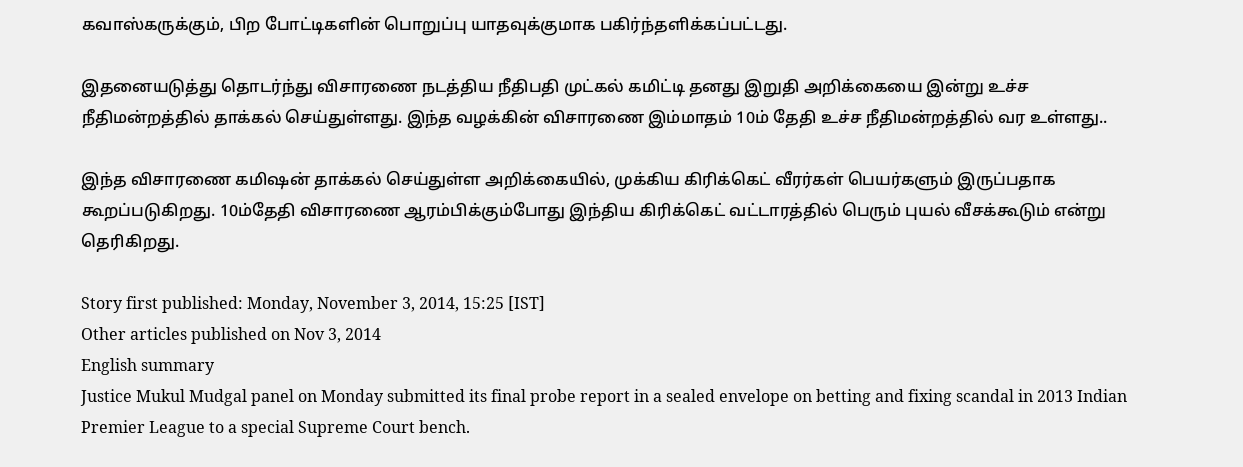கவாஸ்கருக்கும், பிற போட்டிகளின் பொறுப்பு யாதவுக்குமாக பகிர்ந்தளிக்கப்பட்டது.

இதனையடுத்து தொடர்ந்து விசாரணை நடத்திய நீதிபதி முட்கல் கமிட்டி தனது இறுதி அறிக்கையை இன்று உச்ச நீதிமன்றத்தில் தாக்கல் செய்துள்ளது. இந்த வழக்கின் விசாரணை இம்மாதம் 10ம் தேதி உச்ச நீதிமன்றத்தில் வர உள்ளது..

இந்த விசாரணை கமிஷன் தாக்கல் செய்துள்ள அறிக்கையில், முக்கிய கிரிக்கெட் வீரர்கள் பெயர்களும் இருப்பதாக கூறப்படுகிறது. 10ம்தேதி விசாரணை ஆரம்பிக்கும்போது இந்திய கிரிக்கெட் வட்டாரத்தில் பெரும் புயல் வீசக்கூடும் என்று தெரிகிறது.

Story first published: Monday, November 3, 2014, 15:25 [IST]
Other articles published on Nov 3, 2014
English summary
Justice Mukul Mudgal panel on Monday submitted its final probe report in a sealed envelope on betting and fixing scandal in 2013 Indian Premier League to a special Supreme Court bench.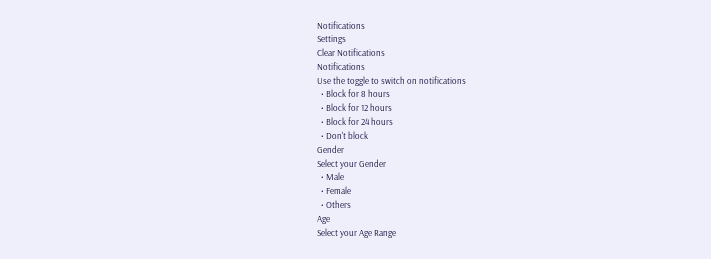Notifications
Settings
Clear Notifications
Notifications
Use the toggle to switch on notifications
  • Block for 8 hours
  • Block for 12 hours
  • Block for 24 hours
  • Don't block
Gender
Select your Gender
  • Male
  • Female
  • Others
Age
Select your Age Range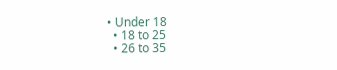• Under 18
  • 18 to 25
  • 26 to 35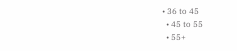• 36 to 45
  • 45 to 55
  • 55+